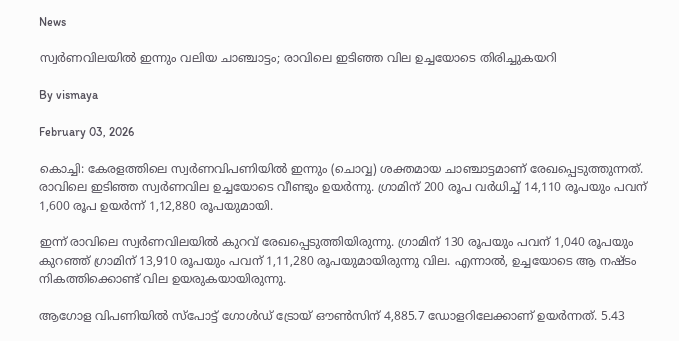News

സ്വര്‍ണവിലയില്‍ ഇന്നും വലിയ ചാഞ്ചാട്ടം; രാവിലെ ഇടിഞ്ഞ വില ഉച്ചയോടെ തിരിച്ചുകയറി

By vismaya

February 03, 2026

കൊച്ചി: കേരളത്തിലെ സ്വര്‍ണവിപണിയില്‍ ഇന്നും (ചൊവ്വ) ശക്തമായ ചാഞ്ചാട്ടമാണ് രേഖപ്പെടുത്തുന്നത്. രാവിലെ ഇടിഞ്ഞ സ്വര്‍ണവില ഉച്ചയോടെ വീണ്ടും ഉയര്‍ന്നു. ഗ്രാമിന് 200 രൂപ വര്‍ധിച്ച് 14,110 രൂപയും പവന് 1,600 രൂപ ഉയര്‍ന്ന് 1,12,880 രൂപയുമായി.

ഇന്ന് രാവിലെ സ്വര്‍ണവിലയില്‍ കുറവ് രേഖപ്പെടുത്തിയിരുന്നു. ഗ്രാമിന് 130 രൂപയും പവന് 1,040 രൂപയും കുറഞ്ഞ് ഗ്രാമിന് 13,910 രൂപയും പവന് 1,11,280 രൂപയുമായിരുന്നു വില. എന്നാല്‍, ഉച്ചയോടെ ആ നഷ്ടം നികത്തിക്കൊണ്ട് വില ഉയരുകയായിരുന്നു.

ആഗോള വിപണിയില്‍ സ്‌പോട്ട് ഗോള്‍ഡ് ട്രോയ് ഔണ്‍സിന് 4,885.7 ഡോളറിലേക്കാണ് ഉയര്‍ന്നത്. 5.43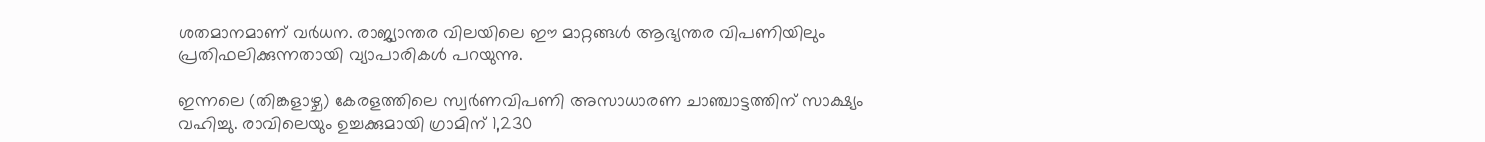ശതമാനമാണ് വര്‍ധന. രാജ്യാന്തര വിലയിലെ ഈ മാറ്റങ്ങള്‍ ആഭ്യന്തര വിപണിയിലും പ്രതിഫലിക്കുന്നതായി വ്യാപാരികള്‍ പറയുന്നു.

ഇന്നലെ (തിങ്കളാഴ്ച) കേരളത്തിലെ സ്വര്‍ണവിപണി അസാധാരണ ചാഞ്ചാട്ടത്തിന് സാക്ഷ്യം വഹിച്ചു. രാവിലെയും ഉച്ചക്കുമായി ഗ്രാമിന് 1,230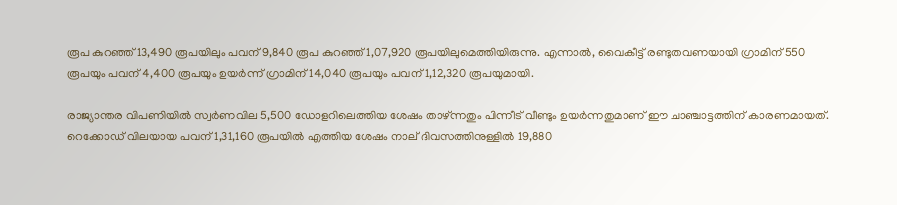രൂപ കുറഞ്ഞ് 13,490 രൂപയിലും പവന് 9,840 രൂപ കുറഞ്ഞ് 1,07,920 രൂപയിലുമെത്തിയിരുന്നു. എന്നാല്‍, വൈകീട്ട് രണ്ടുതവണയായി ഗ്രാമിന് 550 രൂപയും പവന് 4,400 രൂപയും ഉയര്‍ന്ന് ഗ്രാമിന് 14,040 രൂപയും പവന് 1,12,320 രൂപയുമായി.

രാജ്യാന്തര വിപണിയില്‍ സ്വര്‍ണവില 5,500 ഡോളറിലെത്തിയ ശേഷം താഴ്ന്നതും പിന്നീട് വീണ്ടും ഉയര്‍ന്നതുമാണ് ഈ ചാഞ്ചാട്ടത്തിന് കാരണമായത്. റെക്കോഡ് വിലയായ പവന് 1,31,160 രൂപയില്‍ എത്തിയ ശേഷം നാല് ദിവസത്തിനുള്ളില്‍ 19,880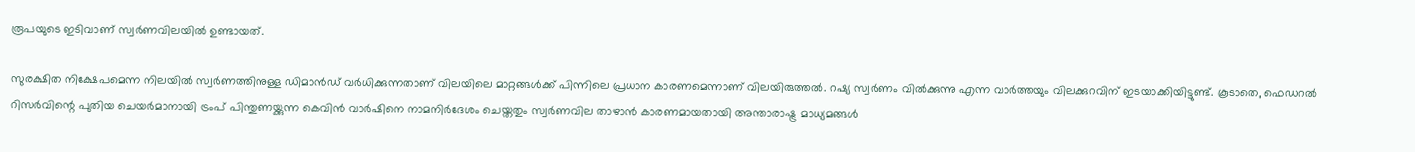രൂപയുടെ ഇടിവാണ് സ്വര്‍ണവിലയില്‍ ഉണ്ടായത്.

സുരക്ഷിത നിക്ഷേപമെന്ന നിലയില്‍ സ്വര്‍ണത്തിനുള്ള ഡിമാന്‍ഡ് വര്‍ധിക്കുന്നതാണ് വിലയിലെ മാറ്റങ്ങള്‍ക്ക് പിന്നിലെ പ്രധാന കാരണമെന്നാണ് വിലയിരുത്തല്‍. റഷ്യ സ്വര്‍ണം വില്‍ക്കുന്നു എന്ന വാര്‍ത്തയും വിലക്കുറവിന് ഇടയാക്കിയിട്ടുണ്ട്. കൂടാതെ, ഫെഡറല്‍ റിസര്‍വിന്റെ പുതിയ ചെയര്‍മാനായി ട്രംപ് പിന്തുണയ്ക്കുന്ന കെവിന്‍ വാര്‍ഷിനെ നാമനിര്‍ദേശം ചെയ്തതും സ്വര്‍ണവില താഴാന്‍ കാരണമായതായി അന്താരാഷ്ട്ര മാധ്യമങ്ങള്‍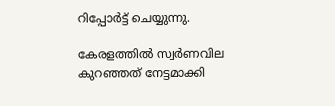റിപ്പോര്‍ട്ട് ചെയ്യുന്നു.

കേരളത്തില്‍ സ്വര്‍ണവില കുറഞ്ഞത് നേട്ടമാക്കി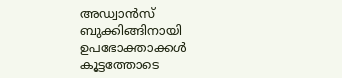അഡ്വാന്‍സ് ബുക്കിങ്ങിനായി ഉപഭോക്താക്കള്‍ കൂട്ടത്തോടെ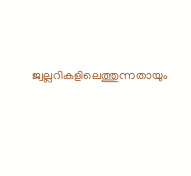ജ്വല്ലറികളിലെത്തുന്നതായും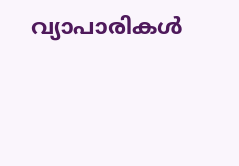വ്യാപാരികള്‍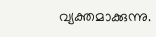വ്യക്തമാക്കുന്നു.